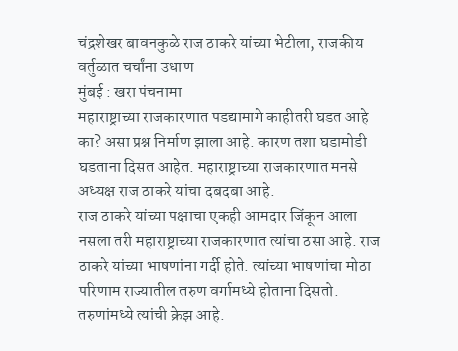चंद्रशेखर बावनकुळे राज ठाकरे यांच्या भेटीला, राजकीय वर्तुळात चर्चांना उधाण
मुंबई : खरा पंचनामा
महाराष्ट्राच्या राजकारणात पडद्यामागे काहीतरी घडत आहे का? असा प्रश्न निर्माण झाला आहे. कारण तशा घडामोडी घडताना दिसत आहेत. महाराष्ट्राच्या राजकारणात मनसे अध्यक्ष राज ठाकरे यांचा दबदबा आहे.
राज ठाकरे यांच्या पक्षाचा एकही आमदार जिंकून आला नसला तरी महाराष्ट्राच्या राजकारणात त्यांचा ठसा आहे. राज ठाकरे यांच्या भाषणांना गर्दी होते. त्यांच्या भाषणांचा मोठा परिणाम राज्यातील तरुण वर्गामध्ये होताना दिसतो. तरुणांमध्ये त्यांची क्रेझ आहे.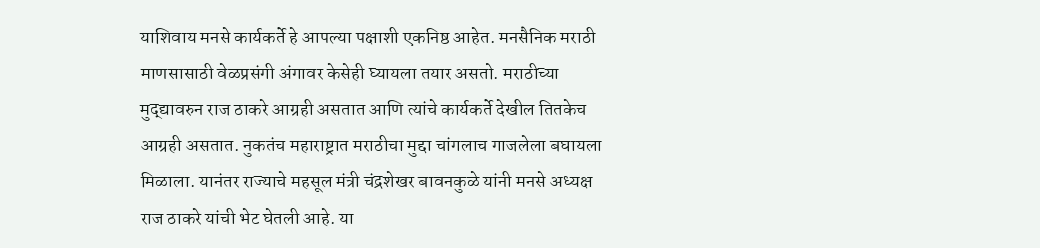याशिवाय मनसे कार्यकर्ते हे आपल्या पक्षाशी एकनिष्ठ आहेत. मनसैनिक मराठी माणसासाठी वेळप्रसंगी अंगावर केसेही घ्यायला तयार असतो. मराठीच्या मुद्द्यावरुन राज ठाकरे आग्रही असतात आणि त्यांचे कार्यकर्ते देखील तितकेच आग्रही असतात. नुकतंच महाराष्ट्रात मराठीचा मुद्दा चांगलाच गाजलेला बघायला मिळाला. यानंतर राज्याचे महसूल मंत्री चंद्रशेखर बावनकुळे यांनी मनसे अध्यक्ष राज ठाकरे यांची भेट घेतली आहे. या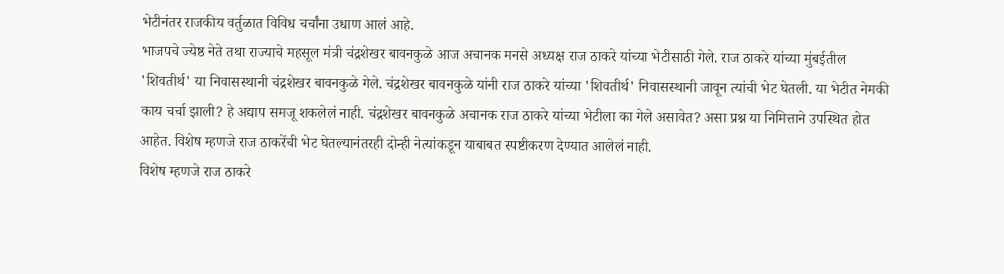भेटीनंतर राजकीय वर्तुळात विविध चर्चांना उधाण आलं आहे.
भाजपचे ज्येष्ठ नेते तथा राज्याचे महसूल मंत्री चंद्रशेखर बावनकुळे आज अचानक मनसे अध्यक्ष राज ठाकरे यांच्या भेटीसाठी गेले. राज ठाकरे यांच्या मुंबईतील 'शिवतीर्थ' या निवासस्थानी चंद्रशेखर बावनकुळे गेले. चंद्रशेखर बावनकुळे यांनी राज ठाकरे यांच्या 'शिवतीर्थ' निवासस्थानी जावून त्यांची भेट घेतली. या भेटीत नेमकी काय चर्चा झाली? हे अद्याप समजू शकलेलं नाही. चंद्रशेखर बावनकुळे अचानक राज ठाकरे यांच्या भेटीला का गेले असावेत? असा प्रश्न या निमित्ताने उपस्थित होत आहेत. विशेष म्हणजे राज ठाकरेंची भेट घेतल्यानंतरही दोन्ही नेत्यांकडून याबाबत स्पष्टीकरण देण्यात आलेलं नाही.
विशेष म्हणजे राज ठाकरे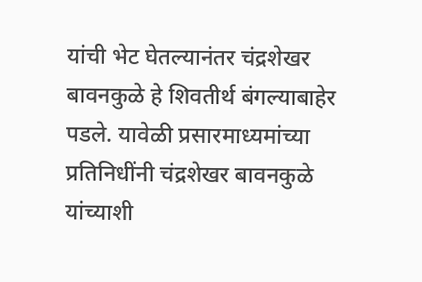यांची भेट घेतल्यानंतर चंद्रशेखर बावनकुळे हे शिवतीर्थ बंगल्याबाहेर पडले. यावेळी प्रसारमाध्यमांच्या प्रतिनिधींनी चंद्रशेखर बावनकुळे यांच्याशी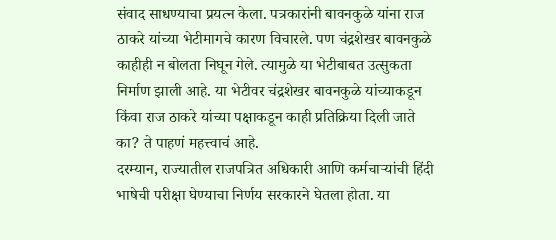संवाद साधण्याचा प्रयत्न केला. पत्रकारांनी बावनकुळे यांना राज ठाकरे यांच्या भेटीमागचे कारण विचारले. पण चंद्रशेखर बावनकुळे काहीही न बोलता निघून गेले. त्यामुळे या भेटीबाबत उत्सुकता निर्माण झाली आहे. या भेटीवर चंद्रशेखर बावनकुळे यांच्याकडून किंवा राज ठाकरे यांच्या पक्षाकडून काही प्रतिक्रिया दिली जाते का? ते पाहणं महत्त्वाचं आहे.
दरम्यान, राज्यातील राजपत्रित अधिकारी आणि कर्मचाऱ्यांची हिंदी भाषेची परीक्षा घेण्याचा निर्णय सरकारने घेतला होता. या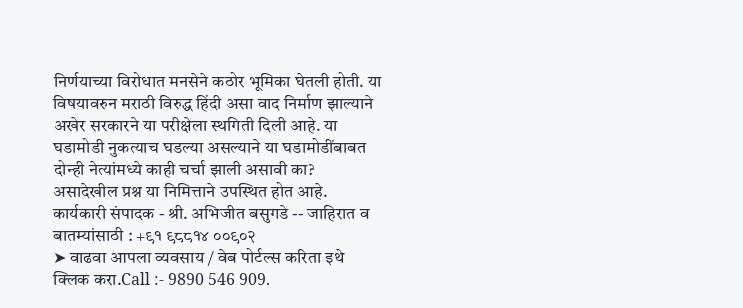निर्णयाच्या विरोधात मनसेने कठोर भूमिका घेतली होती. या विषयावरुन मराठी विरुद्ध हिंदी असा वाद निर्माण झाल्याने अखेर सरकारने या परीक्षेला स्थगिती दिली आहे. या घडामोडी नुकत्याच घडल्या असल्याने या घडामोडींबाबत दोन्ही नेत्यांमध्ये काही चर्चा झाली असावी का? असादेखील प्रश्न या निमित्ताने उपस्थित होत आहे.
कार्यकारी संपादक - श्री. अभिजीत बसुगडे -- जाहिरात व बातम्यांसाठी : +९१ ९८८१४ ००९०२
➤ वाढवा आपला व्यवसाय / वेब पोर्टल्स करिता इथे क्लिक करा.Call :- 9890 546 909.